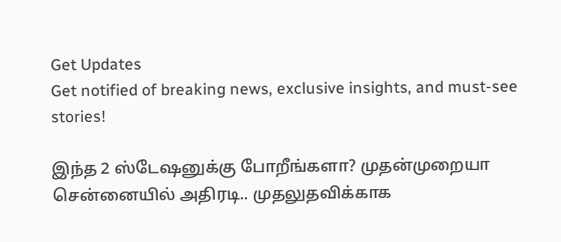Get Updates
Get notified of breaking news, exclusive insights, and must-see stories!

இந்த 2 ஸ்டேஷனுக்கு போறீங்களா? முதன்முறையா சென்னையில் அதிரடி.. முதலுதவிக்காக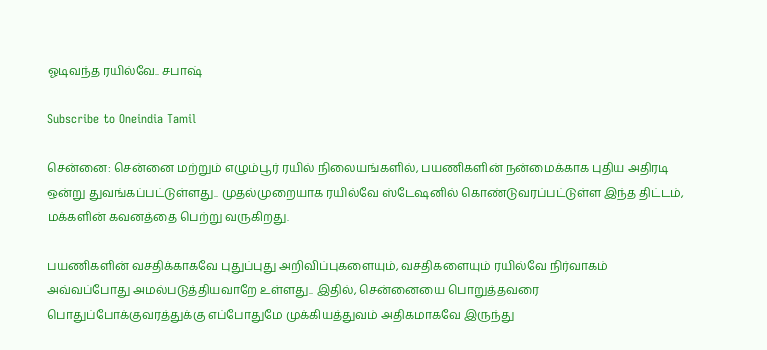ஓடிவந்த ரயில்வே.. சபாஷ்

Subscribe to Oneindia Tamil

சென்னை: சென்னை மற்றும் எழும்பூர் ரயில் நிலையங்களில், பயணிகளின் நன்மைக்காக புதிய அதிரடி ஒன்று துவங்கப்பட்டுள்ளது.. முதல்முறையாக ரயில்வே ஸ்டேஷனில் கொண்டுவரப்பட்டுள்ள இந்த திட்டம், மக்களின் கவனத்தை பெற்று வருகிறது.

பயணிகளின் வசதிக்காகவே புதுப்புது அறிவிப்புகளையும், வசதிகளையும் ரயில்வே நிர்வாகம் அவ்வப்போது அமல்படுத்தியவாறே உள்ளது.. இதில், சென்னையை பொறுத்தவரை பொதுப்போக்குவரத்துக்கு எப்போதுமே முக்கியத்துவம் அதிகமாகவே இருந்து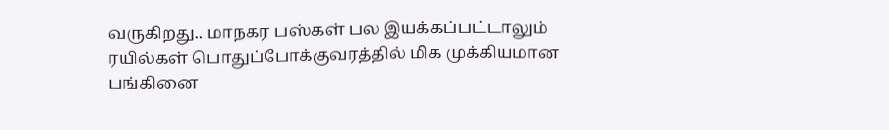வருகிறது.. மாநகர பஸ்கள் பல இயக்கப்பட்டாலும் ரயில்கள் பொதுப்போக்குவரத்தில் மிக முக்கியமான பங்கினை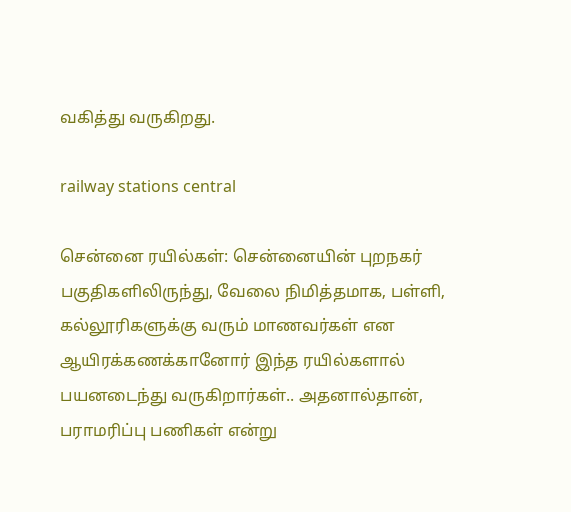வகித்து வருகிறது.

railway stations central

சென்னை ரயில்கள்: சென்னையின் புறநகர் பகுதிகளிலிருந்து, வேலை நிமித்தமாக, பள்ளி, கல்லூரிகளுக்கு வரும் மாணவர்கள் என ஆயிரக்கணக்கானோர் இந்த ரயில்களால் பயனடைந்து வருகிறார்கள்.. அதனால்தான், பராமரிப்பு பணிகள் என்று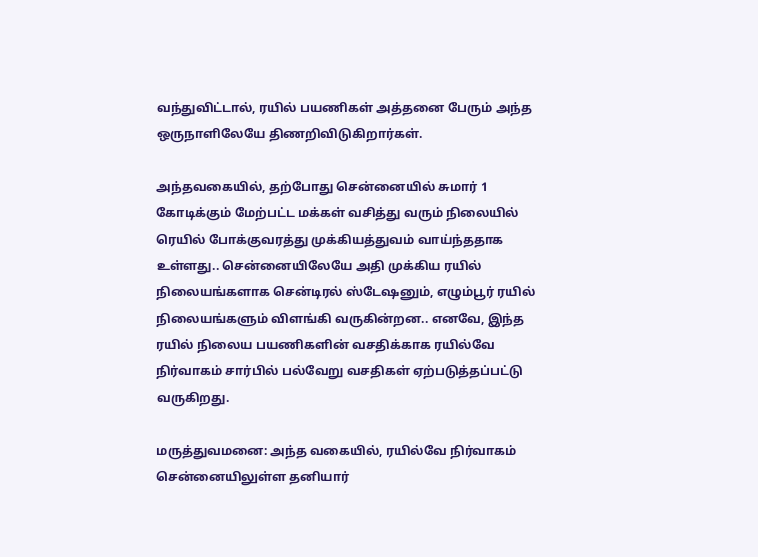வந்துவிட்டால், ரயில் பயணிகள் அத்தனை பேரும் அந்த ஒருநாளிலேயே திணறிவிடுகிறார்கள்.

அந்தவகையில், தற்போது சென்னையில் சுமார் 1 கோடிக்கும் மேற்பட்ட மக்கள் வசித்து வரும் நிலையில் ரெயில் போக்குவரத்து முக்கியத்துவம் வாய்ந்ததாக உள்ளது.. சென்னையிலேயே அதி முக்கிய ரயில் நிலையங்களாக சென்டிரல் ஸ்டேஷனும், எழும்பூர் ரயில் நிலையங்களும் விளங்கி வருகின்றன.. எனவே, இந்த ரயில் நிலைய பயணிகளின் வசதிக்காக ரயில்வே நிர்வாகம் சார்பில் பல்வேறு வசதிகள் ஏற்படுத்தப்பட்டு வருகிறது.

மருத்துவமனை: அந்த வகையில், ரயில்வே நிர்வாகம் சென்னையிலுள்ள தனியார்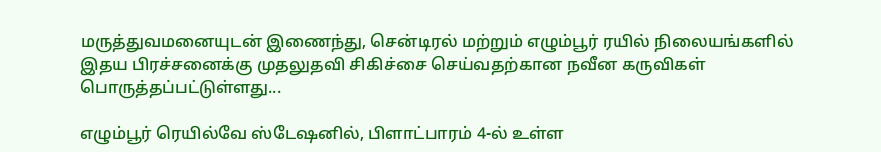மருத்துவமனையுடன் இணைந்து, சென்டிரல் மற்றும் எழும்பூர் ரயில் நிலையங்களில் இதய பிரச்சனைக்கு முதலுதவி சிகிச்சை செய்வதற்கான நவீன கருவிகள் பொருத்தப்பட்டுள்ளது...

எழும்பூர் ரெயில்வே ஸ்டேஷனில், பிளாட்பாரம் 4-ல் உள்ள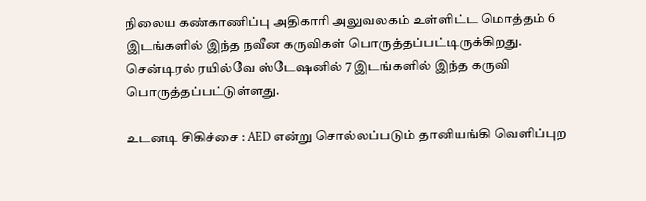நிலைய கண்காணிப்பு அதிகாரி அலுவலகம் உள்ளிட்ட மொத்தம் 6 இடங்களில் இந்த நவீன கருவிகள் பொருத்தப்பட்டிருக்கிறது. சென்டிரல் ரயில்வே ஸ்டேஷனில் 7 இடங்களில் இந்த கருவி பொருத்தப்பட்டுள்ளது.

உடனடி சிகிச்சை : AED என்று சொல்லப்படும் தானியங்கி வெளிப்புற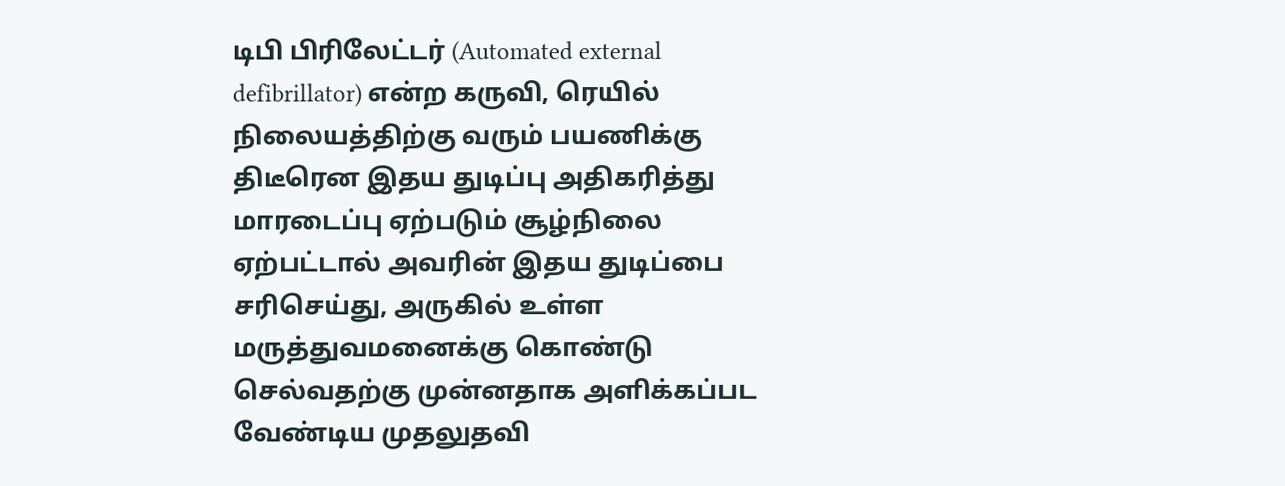டிபி பிரிலேட்டர் (Automated external defibrillator) என்ற கருவி, ரெயில் நிலையத்திற்கு வரும் பயணிக்கு திடீரென இதய துடிப்பு அதிகரித்து மாரடைப்பு ஏற்படும் சூழ்நிலை ஏற்பட்டால் அவரின் இதய துடிப்பை சரிசெய்து, அருகில் உள்ள மருத்துவமனைக்கு கொண்டு செல்வதற்கு முன்னதாக அளிக்கப்பட வேண்டிய முதலுதவி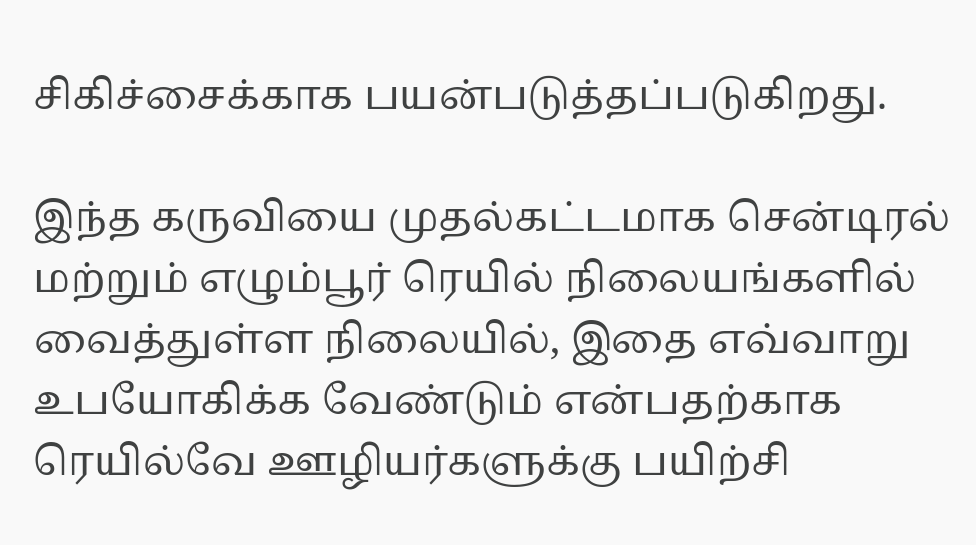சிகிச்சைக்காக பயன்படுத்தப்படுகிறது.

இந்த கருவியை முதல்கட்டமாக சென்டிரல் மற்றும் எழும்பூர் ரெயில் நிலையங்களில் வைத்துள்ள நிலையில், இதை எவ்வாறு உபயோகிக்க வேண்டும் என்பதற்காக ரெயில்வே ஊழியர்களுக்கு பயிற்சி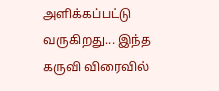அளிக்கப்பட்டு வருகிறது... இந்த கருவி விரைவில்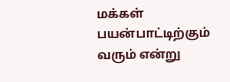மக்கள் பயன்பாட்டிற்கும் வரும் என்று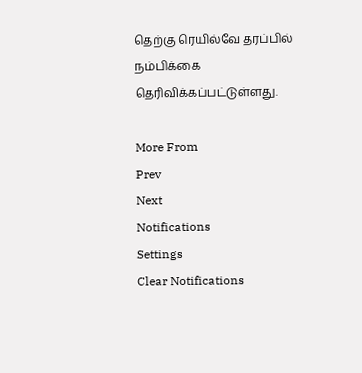தெற்கு ரெயில்வே தரப்பில் நம்பிக்கை தெரிவிக்கப்பட்டுள்ளது.

More From
Prev
Next
Notifications
Settings
Clear Notifications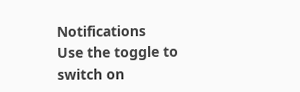Notifications
Use the toggle to switch on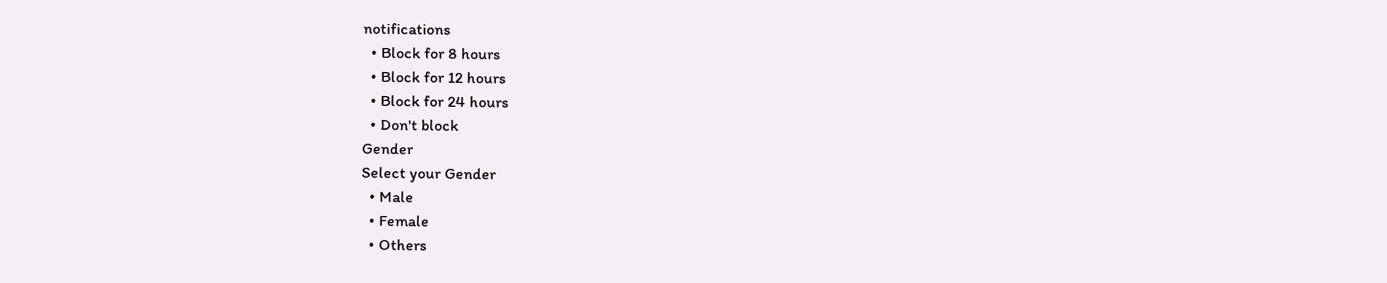notifications
  • Block for 8 hours
  • Block for 12 hours
  • Block for 24 hours
  • Don't block
Gender
Select your Gender
  • Male
  • Female
  • Others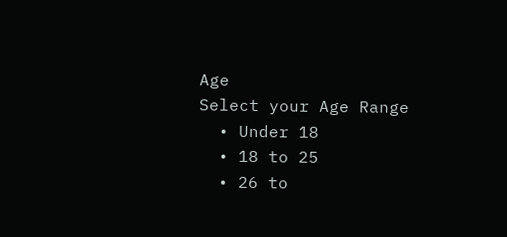Age
Select your Age Range
  • Under 18
  • 18 to 25
  • 26 to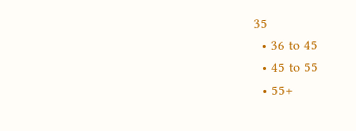35
  • 36 to 45
  • 45 to 55
  • 55+